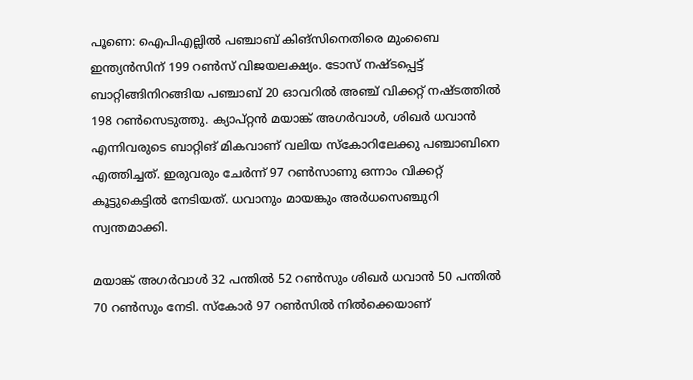പൂണെ: ഐപിഎല്ലിൽ പഞ്ചാബ് കിങ്സിനെതിരെ മുംബൈ ഇന്ത്യൻസിന് 199 റൺസ് വിജയലക്ഷ്യം. ടോസ് നഷ്ടപ്പെട്ട് ബാറ്റിങ്ങിനിറങ്ങിയ പഞ്ചാബ് 20 ഓവറിൽ അഞ്ച് വിക്കറ്റ് നഷ്ടത്തിൽ 198 റൺസെടുത്തു. ക്യാപ്റ്റൻ മയാങ്ക് അഗർവാൾ, ശിഖർ ധവാൻ എന്നിവരുടെ ബാറ്റിങ് മികവാണ് വലിയ സ്‌കോറിലേക്കു പഞ്ചാബിനെ എത്തിച്ചത്. ഇരുവരും ചേർന്ന് 97 റൺസാണു ഒന്നാം വിക്കറ്റ് കൂട്ടുകെട്ടിൽ നേടിയത്. ധവാനും മായങ്കും അർധസെഞ്ചുറി സ്വന്തമാക്കി.

മയാങ്ക് അഗർവാൾ 32 പന്തിൽ 52 റൺസും ശിഖർ ധവാൻ 50 പന്തിൽ 70 റൺസും നേടി. സ്‌കോർ 97 റൺസിൽ നിൽക്കെയാണ്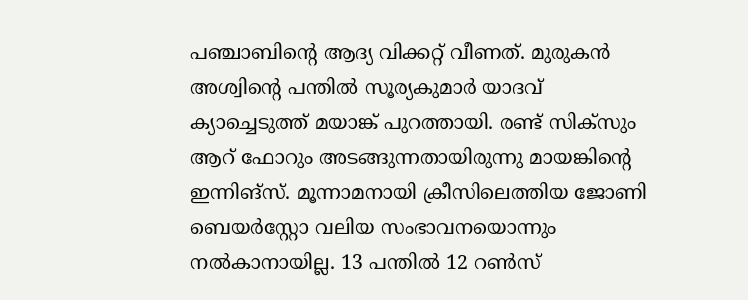പഞ്ചാബിന്റെ ആദ്യ വിക്കറ്റ് വീണത്. മുരുകൻ അശ്വിന്റെ പന്തിൽ സൂര്യകുമാർ യാദവ് ക്യാച്ചെടുത്ത് മയാങ്ക് പുറത്തായി. രണ്ട് സിക്സും ആറ് ഫോറും അടങ്ങുന്നതായിരുന്നു മായങ്കിന്റെ ഇന്നിങ്സ്. മൂന്നാമനായി ക്രീസിലെത്തിയ ജോണി ബെയർ‌സ്റ്റോ വലിയ സംഭാവനയൊന്നും നൽകാനായില്ല. 13 പന്തിൽ 12 റൺസ്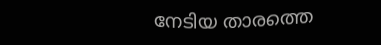നേടിയ താരത്തെ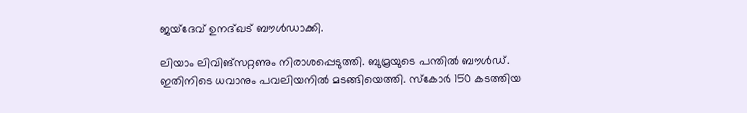ജയ്ദേവ് ഉനദ്ഖട് ബൗൾഡാക്കി.

ലിയാം ലിവിങ്സറ്റണും നിരാശപ്പെടുത്തി. ബുമ്രയുടെ പന്തിൽ ബൗൾഡ്. ഇതിനിടെ ധവാനും പവലിയനിൽ മടങ്ങിയെത്തി. സ്‌കോർ 150 കടത്തിയ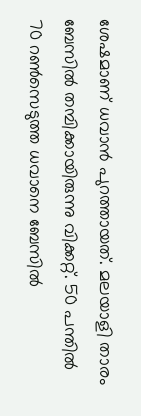ശേഷമാണ് ധവാൻ പുറത്തായത്. മലയാളി താരം ബേസിൽ തമ്പിക്കായിരുന്നു വിക്കറ്റ്. 50 പന്തിൽ 70 റൺസെടുത്ത ധവാനെ ബേസിൽ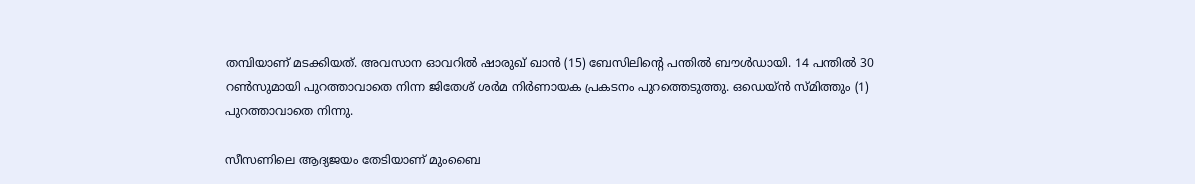തമ്പിയാണ് മടക്കിയത്. അവസാന ഓവറിൽ ഷാരുഖ് ഖാൻ (15) ബേസിലിന്റെ പന്തിൽ ബൗൾഡായി. 14 പന്തിൽ 30 റൺസുമായി പുറത്താവാതെ നിന്ന ജിതേശ് ശർമ നിർണായക പ്രകടനം പുറത്തെടുത്തു. ഒഡെയ്ൻ സ്മിത്തും (1) പുറത്താവാതെ നിന്നു.

സീസണിലെ ആദ്യജയം തേടിയാണ് മുംബൈ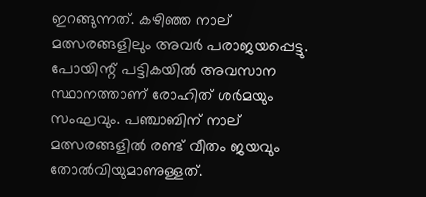ഇറങ്ങുന്നത്. കഴിഞ്ഞ നാല് മത്സരങ്ങളിലും അവർ പരാജയപ്പെട്ടു. പോയിന്റ് പട്ടികയിൽ അവസാന സ്ഥാനത്താണ് രോഹിത് ശർമയും സംഘവും. പഞ്ചാബിന് നാല് മത്സരങ്ങളിൽ രണ്ട് വീതം ജയവും തോൽവിയുമാണുള്ളത്.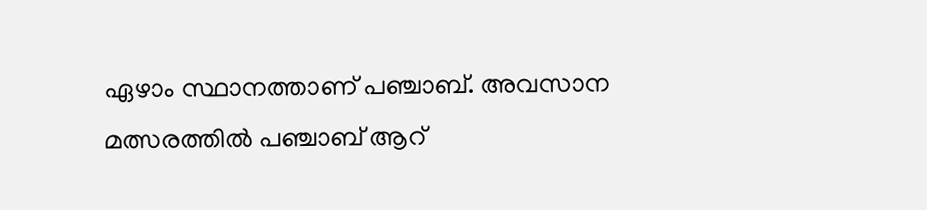ഏഴാം സ്ഥാനത്താണ് പഞ്ചാബ്. അവസാന മത്സരത്തിൽ പഞ്ചാബ് ആറ്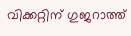വിക്കറ്റിന് ഗുജറാത്ത്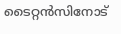ടൈറ്റൻസിനോട്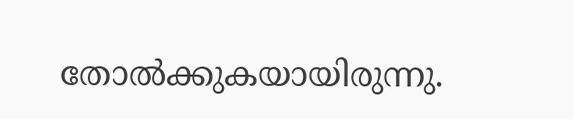തോൽക്കുകയായിരുന്നു.